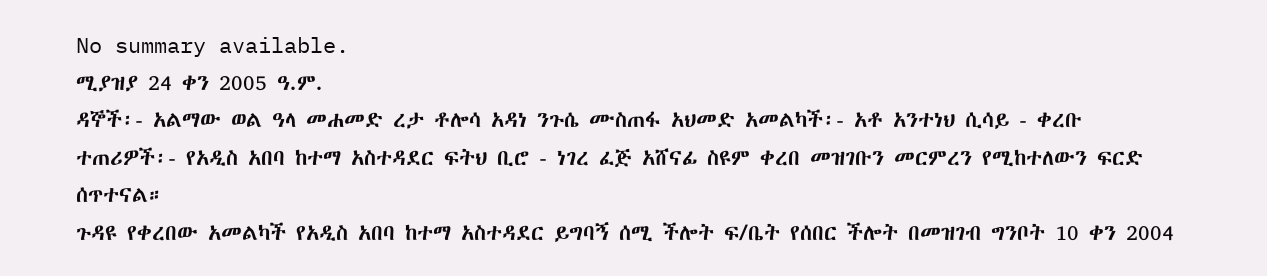No summary available.
ሚያዝያ 24 ቀን 2005 ዓ.ም.
ዳኞች፡- አልማው ወል ዓላ መሐመድ ረታ ቶሎሳ አዳነ ንጉሴ ሙስጠፋ አህመድ አመልካች፡- አቶ አንተነህ ሲሳይ - ቀረቡ ተጠሪዎች፡- የአዲስ አበባ ከተማ አስተዳደር ፍትህ ቢሮ - ነገረ ፈጅ አሸናፊ ስዩም ቀረበ መዝገቡን መርምረን የሚከተለውን ፍርድ ሰጥተናል።
ጉዳዩ የቀረበው አመልካች የአዲስ አበባ ከተማ አስተዳደር ይግባኝ ሰሚ ችሎት ፍ/ቤት የሰበር ችሎት በመዝገብ ግንቦት 10 ቀን 2004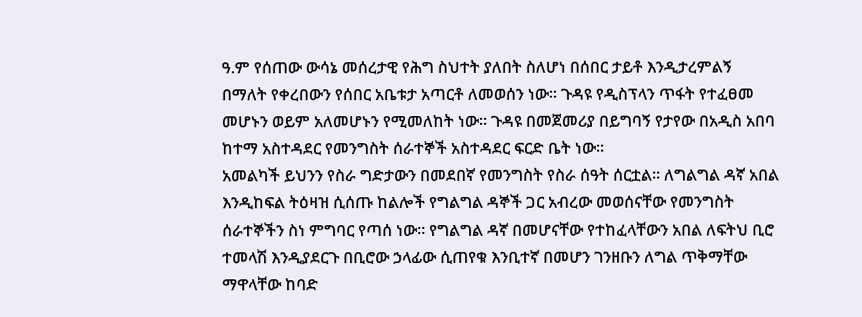ዓ.ም የሰጠው ውሳኔ መሰረታዊ የሕግ ስህተት ያለበት ስለሆነ በሰበር ታይቶ እንዲታረምልኝ በማለት የቀረበውን የሰበር አቤቱታ አጣርቶ ለመወሰን ነው። ጉዳዩ የዲስፕላን ጥፋት የተፈፀመ መሆኑን ወይም አለመሆኑን የሚመለከት ነው። ጉዳዩ በመጀመሪያ በይግባኝ የታየው በአዲስ አበባ ከተማ አስተዳደር የመንግስት ሰራተኞች አስተዳደር ፍርድ ቤት ነው።
አመልካች ይህንን የስራ ግድታውን በመደበኛ የመንግስት የስራ ሰዓት ሰርቷል። ለግልግል ዳኛ አበል እንዲከፍል ትዕዛዝ ሲሰጡ ከልሎች የግልግል ዳኞች ጋር አብረው መወሰናቸው የመንግስት ሰራተኞችን ስነ ምግባር የጣሰ ነው። የግልግል ዳኛ በመሆናቸው የተከፈላቸውን አበል ለፍትህ ቢሮ ተመላሽ እንዲያደርጉ በቢሮው ኃላፊው ሲጠየቁ እንቢተኛ በመሆን ገንዘቡን ለግል ጥቅማቸው ማዋላቸው ከባድ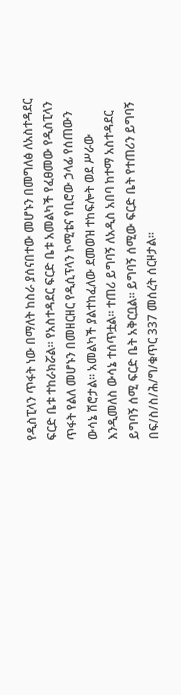የዲስፒላን ጥፋት ነው በማለት ከስራ ያሰናበተው መሆኑን በመግለፅ ለአስተዳደር ፍርድ ቤቱ ተከራክሯል። የአስተዳደር ፍርድ ቤቱ አመልካች የፈፀመው የዲስፒላን ጥፋት የልለ መሆኑን በመዘርዘር የዲሲፕላን ኮሚቴና የቢሮው ኃላፊ የሰጠውን ውሳኔ ሽሮታል። አመልካች ያልተከፈለው ደመወዝ ተከፍሎት ወደ ሥራው እንዲመለስ ውሳኔ ተሰጥቷል። ተጠሪ ይግባኝ ለአዲስ አበባ ከተማ አስተዳደር ይግባኝ ሰሚ ፍርድ ቤት አቅርቧል። ይግባኝ ሰሚው ፍርድ ቤት የተጠሪን ይግባኝ በፍ/ስ/ስ/ሕ/ግ/ቁጥር 337 መሰረት ሰርዞታል።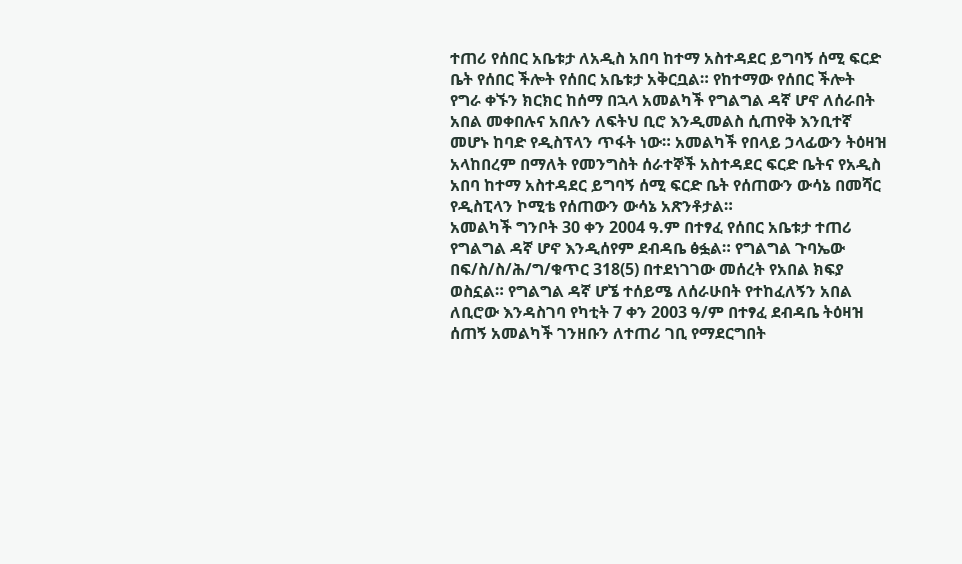ተጠሪ የሰበር አቤቱታ ለአዲስ አበባ ከተማ አስተዳደር ይግባኝ ሰሚ ፍርድ ቤት የሰበር ችሎት የሰበር አቤቱታ አቅርቧል። የከተማው የሰበር ችሎት የግራ ቀኙን ክርክር ከሰማ በኋላ አመልካች የግልግል ዳኛ ሆኖ ለሰራበት አበል መቀበሉና አበሉን ለፍትህ ቢሮ እንዲመልስ ሲጠየቅ እንቢተኛ መሆኑ ከባድ የዲስፕላን ጥፋት ነው። አመልካች የበላይ ኃላፊውን ትዕዛዝ አላከበረም በማለት የመንግስት ሰራተኞች አስተዳደር ፍርድ ቤትና የአዲስ አበባ ከተማ አስተዳደር ይግባኝ ሰሚ ፍርድ ቤት የሰጠውን ውሳኔ በመሻር የዲስፒላን ኮሚቴ የሰጠውን ውሳኔ አጽንቶታል።
አመልካች ግንቦት 30 ቀን 2004 ዓ.ም በተፃፈ የሰበር አቤቱታ ተጠሪ የግልግል ዳኛ ሆኖ እንዲሰየም ደብዳቤ ፅፏል። የግልግል ጉባኤው በፍ/ስ/ስ/ሕ/ግ/ቁጥር 318(5) በተደነገገው መሰረት የአበል ክፍያ ወስኗል። የግልግል ዳኛ ሆኜ ተሰይሜ ለሰራሁበት የተከፈለኝን አበል ለቢሮው እንዳስገባ የካቲት 7 ቀን 2003 ዓ/ም በተፃፈ ደብዳቤ ትዕዛዝ ሰጠኝ አመልካች ገንዘቡን ለተጠሪ ገቢ የማደርግበት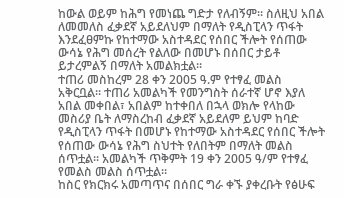ከውል ወይም ከሕግ የመነጨ ግድታ የለብኝም። ስለዚህ አበል ለመመለስ ፈቃደኛ አይደለህም በማለት የዲስፒላን ጥፋት እንደፈፀምኩ የከተማው አስተዳደር የሰበር ችሎት የሰጠው ውሳኔ የሕግ መሰረት የልለው በመሆኑ በሰበር ታይቶ ይታረምልኝ በማለት አመልክቷል።
ተጠሪ መስከረም 28 ቀን 2005 ዓ.ም የተፃፈ መልስ አቅርቧል። ተጠሪ አመልካች የመንግስት ሰራተኛ ሆኖ እያለ አበል መቀበል፣ አበልም ከተቀበለ በኋላ ወክሎ የላከው መስሪያ ቤት ለማስረከብ ፈቃደኛ አይደለም ይህም ከባድ የዲስፒላን ጥፋት በመሆኑ የከተማው አስተዳደር የሰበር ችሎት የሰጠው ውሳኔ የሕግ ስህተት የለበትም በማለት መልስ ሰጥቷል። አመልካች ጥቅምት 19 ቀን 2005 ዓ/ም የተፃፈ የመልስ መልስ ሰጥቷል።
ከስር የክርክሩ አመጣጥና በሰበር ግራ ቀኙ ያቀረቡት የፅሁፍ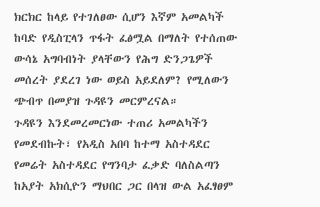ክርክር ከላይ የተገለፀው ሲሆን እኛም አመልካች ከባድ የዲስፒላን ጥፋት ፈፅሟል በማለት የተሰጠው ውሳኔ አግባብነት ያላቸውን የሕግ ድንጋጌዎች መሰረት ያደረገ ነው ወይስ አይደለም? የሚለውን ጭብጥ በመያዝ ጉዳዩን መርምረናል።
ጉዳዩን እንደመረመርነው ተጠሪ አመልካችን የመደብኩት፣ የአዲስ አበባ ከተማ አስተዳደር የመሬት አስተዳደር የግንባታ ፈቃድ ባለስልጣን ከአያት አክሲዮን ማህበር ጋር በላዝ ውል አፈፃፀም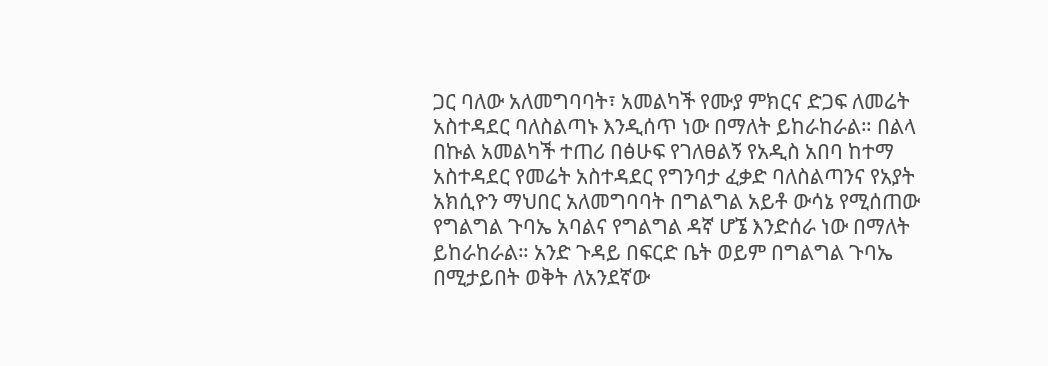ጋር ባለው አለመግባባት፣ አመልካች የሙያ ምክርና ድጋፍ ለመሬት አስተዳደር ባለስልጣኑ እንዲሰጥ ነው በማለት ይከራከራል። በልላ በኩል አመልካች ተጠሪ በፅሁፍ የገለፀልኝ የአዲስ አበባ ከተማ አስተዳደር የመሬት አስተዳደር የግንባታ ፈቃድ ባለስልጣንና የአያት አክሲዮን ማህበር አለመግባባት በግልግል አይቶ ውሳኔ የሚሰጠው የግልግል ጉባኤ አባልና የግልግል ዳኛ ሆኜ እንድሰራ ነው በማለት ይከራከራል። አንድ ጉዳይ በፍርድ ቤት ወይም በግልግል ጉባኤ በሚታይበት ወቅት ለአንደኛው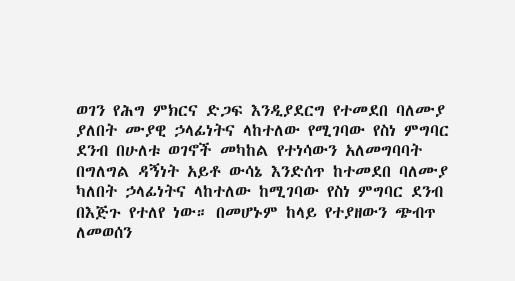ወገን የሕግ ምክርና ድጋፍ እንዲያደርግ የተመደበ ባለሙያ ያለበት ሙያዊ ኃላፊነትና ላከተለው የሚገባው የስነ ምግባር ደንብ በሁለቱ ወገኖች መካከል የተነሳውን አለመግባባት በግለግል ዳኝነት አይቶ ውሳኔ እንድሰጥ ከተመደበ ባለሙያ ካለበት ኃላፊነትና ላከተለው ከሚገባው የስነ ምግባር ደንብ በእጅጉ የተለየ ነው። በመሆኑም ከላይ የተያዘውን ጭብጥ ለመወሰን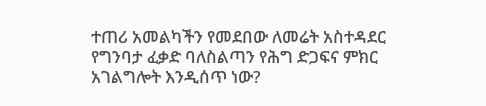ተጠሪ አመልካችን የመደበው ለመሬት አስተዳደር የግንባታ ፈቃድ ባለስልጣን የሕግ ድጋፍና ምክር አገልግሎት እንዲሰጥ ነው?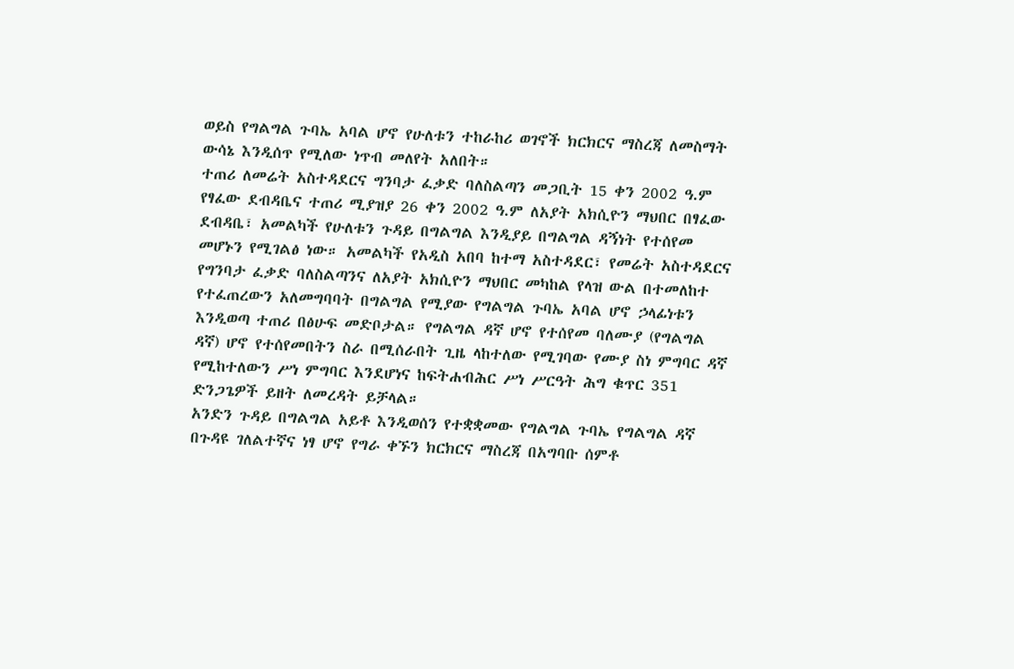ወይስ የግልግል ጉባኤ አባል ሆኖ የሁለቱን ተከራከሪ ወገኖች ክርክርና ማስረጃ ለመስማት ውሳኔ እንዲሰጥ የሚለው ነጥብ መለየት አለበት።
ተጠሪ ለመሬት አስተዳደርና ግንባታ ፈቃድ ባለስልጣን መጋቢት 15 ቀን 2002 ዓ.ም የፃፈው ደብዳቤና ተጠሪ ሚያዝያ 26 ቀን 2002 ዓ.ም ለአያት አክሲዮን ማህበር በፃፈው ደብዳቤ፣ አመልካች የሁለቱን ጉዳይ በግልግል እንዲያይ በግልግል ዳኝነት የተሰየመ መሆኑን የሚገልፅ ነው። አመልካች የአዲስ አበባ ከተማ አስተዳደር፣ የመሬት አስተዳደርና የግንባታ ፈቃድ ባለስልጣንና ለአያት አክሲዮን ማህበር መካከል የላዝ ውል በተመለከተ የተፈጠረውን አለመግባባት በግልግል የሚያው የግልግል ጉባኤ አባል ሆኖ ኃላፊነቱን እንዲወጣ ተጠሪ በፅሁፍ መድቦታል። የግልግል ዳኛ ሆኖ የተሰየመ ባለሙያ (የግልግል ዳኛ) ሆኖ የተሰየመበትን ስራ በሚሰራበት ጊዜ ላከተለው የሚገባው የሙያ ስነ ምግባር ዳኛ የሚከተለውን ሥነ ምግባር እንደሆነና ከፍትሐብሕር ሥነ ሥርዓት ሕግ ቁጥር 351 ድንጋጌዎች ይዘት ለመረዳት ይቻላል።
አንድን ጉዳይ በግልግል አይቶ እንዲወሰን የተቋቋመው የግልግል ጉባኤ የግልግል ዳኛ በጉዳዩ ገለልተኛና ነፃ ሆኖ የግራ ቀኙን ክርክርና ማስረጃ በአግባቡ ሰምቶ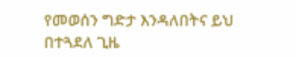የመወሰን ግድታ እንዳለበትና ይህ በተጓደለ ጊዜ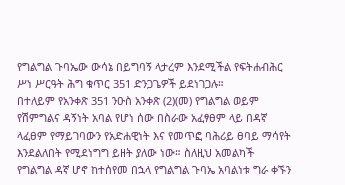የግልግል ጉባኤው ውሳኔ በይግባኝ ላታረም እንደሚችል የፍትሐብሕር ሥነ ሥርዓት ሕግ ቁጥር 351 ድንጋጌዎች ይደነገጋሉ።
በተለይም የአንቀጽ 351 ንዑስ አንቀጽ (2)(መ) የግልግል ወይም የሽምግልና ዳኝነት አባል የሆነ ሰው በስራው አፈፃፀም ላይ በዳኛ ላፈፀም የማይገባውን የአድሐዊነት እና የመጥፎ ባሕሪይ ፀባይ ማሳየት እንደልለበት የሚደነግግ ይዘት ያለው ነው። ስለዚህ አመልካች የግልግል ዳኛ ሆኖ ከተሰየመ በኋላ የግልግል ጉባኤ አባልነቱ ግራ ቀኙን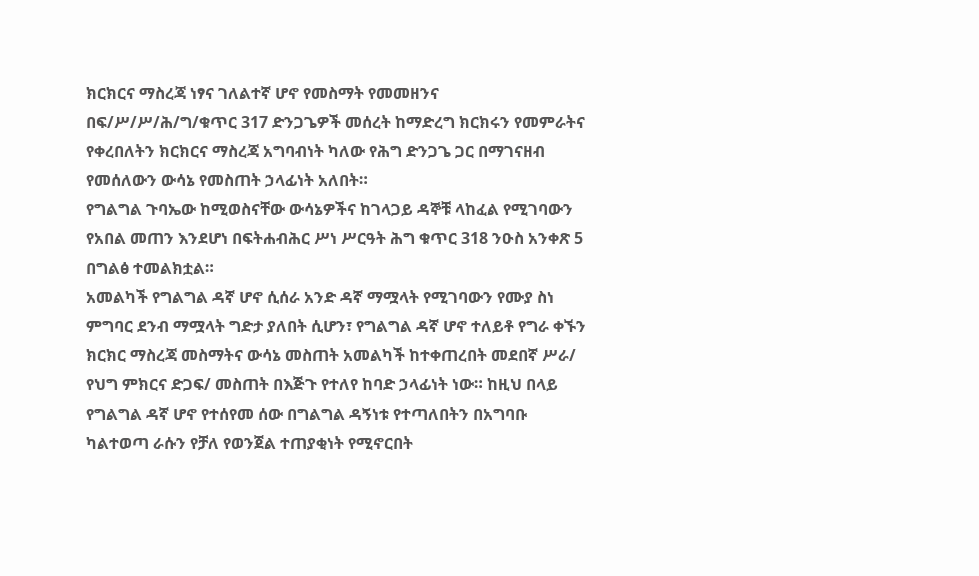ክርክርና ማስረጃ ነፃና ገለልተኛ ሆኖ የመስማት የመመዘንና በፍ/ሥ/ሥ/ሕ/ግ/ቁጥር 317 ድንጋጌዎች መሰረት ከማድረግ ክርክሩን የመምራትና የቀረበለትን ክርክርና ማስረጃ አግባብነት ካለው የሕግ ድንጋጌ ጋር በማገናዘብ የመሰለውን ውሳኔ የመስጠት ኃላፊነት አለበት።
የግልግል ጉባኤው ከሚወስናቸው ውሳኔዎችና ከገላጋይ ዳኞቹ ላከፈል የሚገባውን የአበል መጠን እንደሆነ በፍትሐብሕር ሥነ ሥርዓት ሕግ ቁጥር 318 ንዑስ አንቀጽ 5 በግልፅ ተመልክቷል።
አመልካች የግልግል ዳኛ ሆኖ ሲሰራ አንድ ዳኛ ማሟላት የሚገባውን የሙያ ስነ ምግባር ደንብ ማሟላት ግድታ ያለበት ሲሆን፣ የግልግል ዳኛ ሆኖ ተለይቶ የግራ ቀኙን ክርክር ማስረጃ መስማትና ውሳኔ መስጠት አመልካች ከተቀጠረበት መደበኛ ሥራ/ የህግ ምክርና ድጋፍ/ መስጠት በእጅጉ የተለየ ከባድ ኃላፊነት ነው። ከዚህ በላይ የግልግል ዳኛ ሆኖ የተሰየመ ሰው በግልግል ዳኝነቱ የተጣለበትን በአግባቡ ካልተወጣ ራሱን የቻለ የወንጀል ተጠያቂነት የሚኖርበት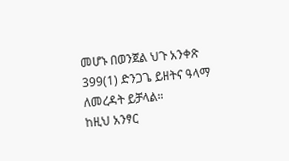መሆኑ በወንጀል ህጉ አንቀጽ 399(1) ድንጋጌ ይዘትና ዓላማ ለመረዳት ይቻላል።
ከዚህ አንፃር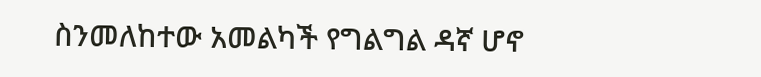ስንመለከተው አመልካች የግልግል ዳኛ ሆኖ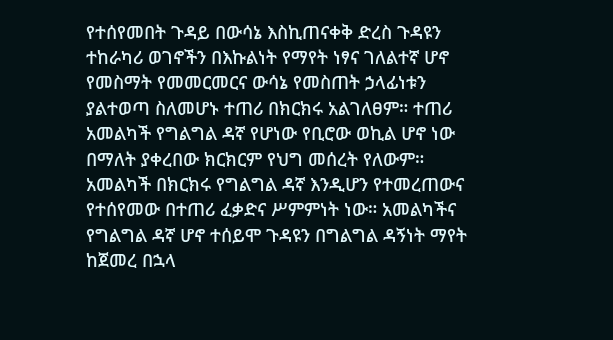የተሰየመበት ጉዳይ በውሳኔ እስኪጠናቀቅ ድረስ ጉዳዩን ተከራካሪ ወገኖችን በእኩልነት የማየት ነፃና ገለልተኛ ሆኖ የመስማት የመመርመርና ውሳኔ የመስጠት ኃላፊነቱን ያልተወጣ ስለመሆኑ ተጠሪ በክርክሩ አልገለፀም። ተጠሪ አመልካች የግልግል ዳኛ የሆነው የቢሮው ወኪል ሆኖ ነው በማለት ያቀረበው ክርክርም የህግ መሰረት የለውም። አመልካች በክርክሩ የግልግል ዳኛ እንዲሆን የተመረጠውና የተሰየመው በተጠሪ ፈቃድና ሥምምነት ነው። አመልካችና የግልግል ዳኛ ሆኖ ተሰይሞ ጉዳዩን በግልግል ዳኝነት ማየት ከጀመረ በኋላ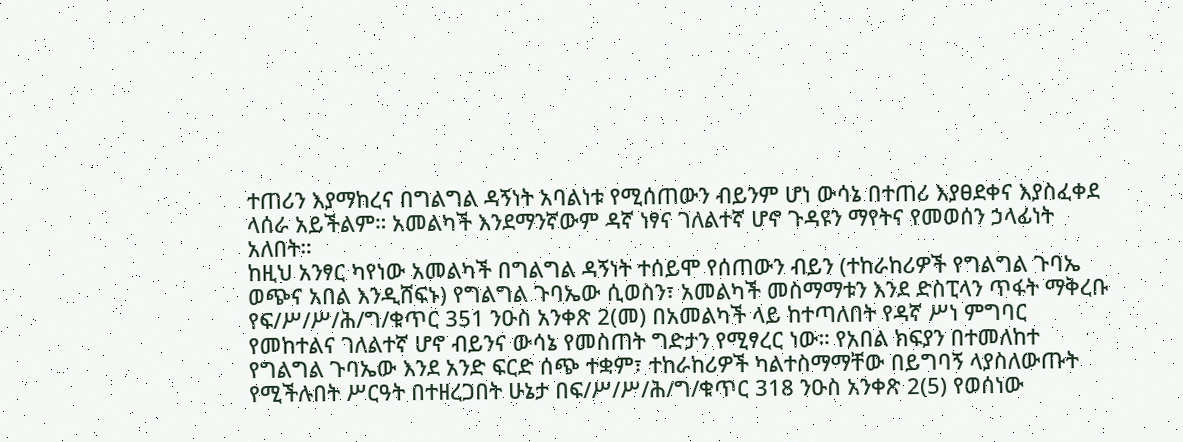ተጠሪን እያማከረና በግልግል ዳኝነት አባልነቱ የሚሰጠውን ብይንም ሆነ ውሳኔ በተጠሪ እያፀደቀና እያስፈቀደ ላሰራ አይችልም። አመልካች እንደማንኛውም ዳኛ ነፃና ገለልተኛ ሆኖ ጉዳዩን ማየትና የመወሰን ኃላፊነት አለበት።
ከዚህ አንፃር ካየነው አመልካች በግልግል ዳኝነት ተሰይሞ የሰጠውን ብይን (ተከራከሪዎች የግልግል ጉባኤ ወጭና አበል እንዲሸፍኑ) የግልግል ጉባኤው ሲወስን፣ አመልካች መስማማቱን እንደ ድስፒላን ጥፋት ማቅረቡ የፍ/ሥ/ሥ/ሕ/ግ/ቁጥር 351 ንዑስ አንቀጽ 2(መ) በአመልካች ላይ ከተጣለበት የዳኛ ሥነ ምግባር የመከተልና ገለልተኛ ሆኖ ብይንና ውሳኔ የመስጠት ግድታን የሚፃረር ነው። የአበል ክፍያን በተመለከተ የግልግል ጉባኤው እንደ አንድ ፍርድ ሰጭ ተቋም፣ ተከራከሪዎች ካልተስማማቸው በይግባኝ ላያስለውጡት የሚችሉበት ሥርዓት በተዘረጋበት ሁኔታ በፍ/ሥ/ሥ/ሕ/ግ/ቁጥር 318 ንዑስ አንቀጽ 2(5) የወሰነው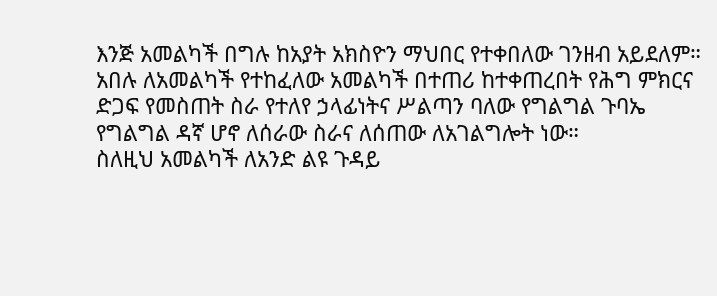እንጅ አመልካች በግሉ ከአያት አክስዮን ማህበር የተቀበለው ገንዘብ አይደለም። አበሉ ለአመልካች የተከፈለው አመልካች በተጠሪ ከተቀጠረበት የሕግ ምክርና ድጋፍ የመስጠት ስራ የተለየ ኃላፊነትና ሥልጣን ባለው የግልግል ጉባኤ የግልግል ዳኛ ሆኖ ለሰራው ስራና ለሰጠው ለአገልግሎት ነው።
ስለዚህ አመልካች ለአንድ ልዩ ጉዳይ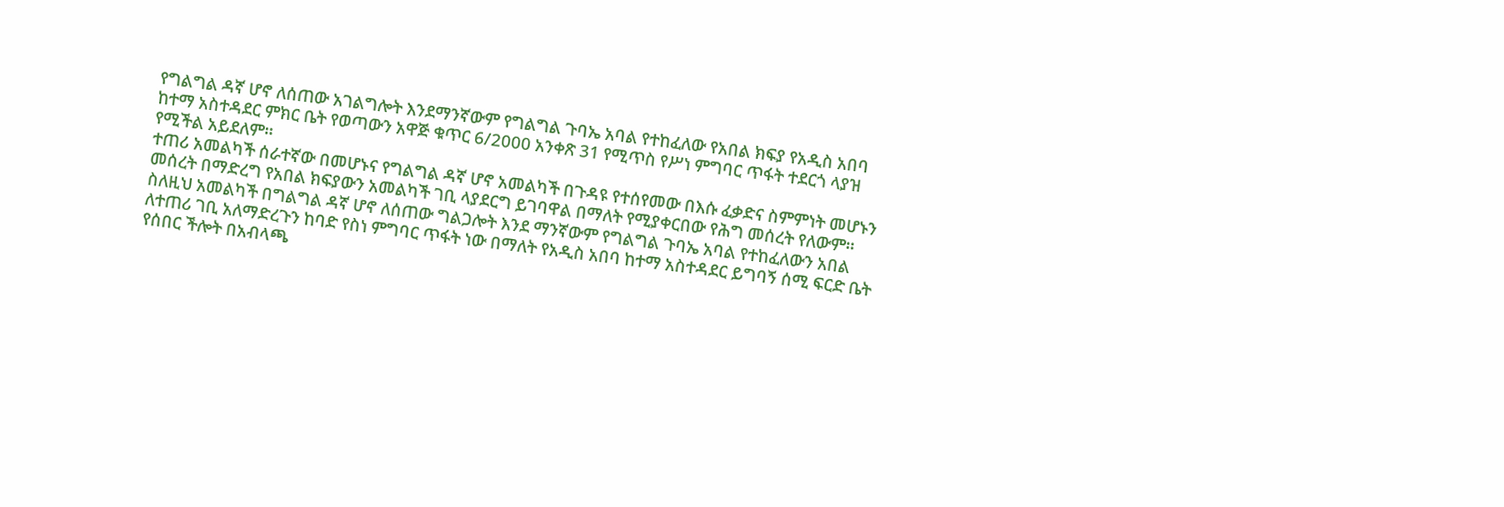የግልግል ዳኛ ሆኖ ለሰጠው አገልግሎት እንደማንኛውም የግልግል ጉባኤ አባል የተከፈለው የአበል ክፍያ የአዲስ አበባ ከተማ አስተዳደር ምክር ቤት የወጣውን አዋጅ ቁጥር 6/2000 አንቀጽ 31 የሚጥስ የሥነ ምግባር ጥፋት ተደርጎ ላያዝ የሚችል አይደለም።
ተጠሪ አመልካች ሰራተኛው በመሆኑና የግልግል ዳኛ ሆኖ አመልካች በጉዳዩ የተሰየመው በእሱ ፈቃድና ስምምነት መሆኑን መሰረት በማድረግ የአበል ክፍያውን አመልካች ገቢ ላያደርግ ይገባዋል በማለት የሚያቀርበው የሕግ መሰረት የለውም። ስለዚህ አመልካች በግልግል ዳኛ ሆኖ ለሰጠው ግልጋሎት እንደ ማንኛውም የግልግል ጉባኤ አባል የተከፈለውን አበል ለተጠሪ ገቢ አለማድረጉን ከባድ የስነ ምግባር ጥፋት ነው በማለት የአዲስ አበባ ከተማ አስተዳደር ይግባኝ ሰሚ ፍርድ ቤት የሰበር ችሎት በአብላጫ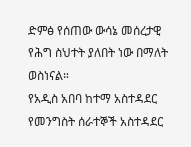ድምፅ የሰጠው ውሳኔ መሰረታዊ የሕግ ስህተት ያለበት ነው በማለት ወስነናል።
የአዲስ አበባ ከተማ አስተዳደር የመንግስት ሰራተኞች አስተዳደር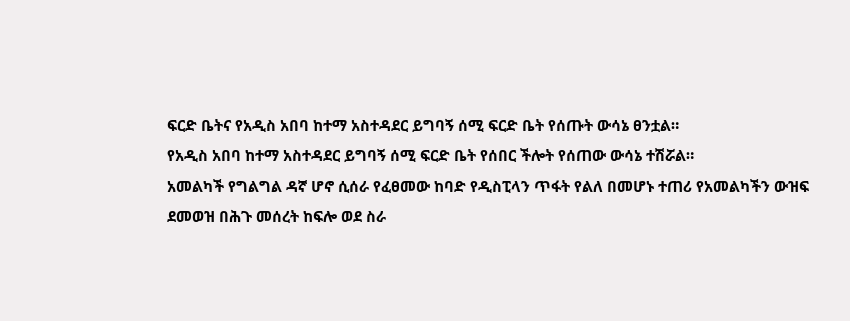ፍርድ ቤትና የአዲስ አበባ ከተማ አስተዳደር ይግባኝ ሰሚ ፍርድ ቤት የሰጡት ውሳኔ ፀንቷል።
የአዲስ አበባ ከተማ አስተዳደር ይግባኝ ሰሚ ፍርድ ቤት የሰበር ችሎት የሰጠው ውሳኔ ተሽሯል።
አመልካች የግልግል ዳኛ ሆኖ ሲሰራ የፈፀመው ከባድ የዲስፒላን ጥፋት የልለ በመሆኑ ተጠሪ የአመልካችን ውዝፍ ደመወዝ በሕጉ መሰረት ከፍሎ ወደ ስራ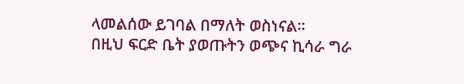ላመልሰው ይገባል በማለት ወስነናል።
በዚህ ፍርድ ቤት ያወጡትን ወጭና ኪሳራ ግራ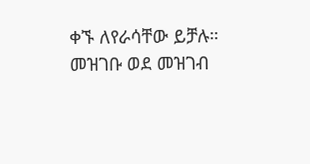ቀኙ ለየራሳቸው ይቻሉ።
መዝገቡ ወደ መዝገብ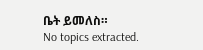ቤት ይመለስ።
No topics extracted.